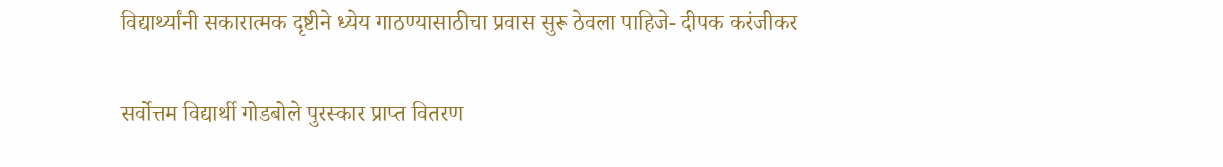विद्यार्थ्यांनी सकारात्मक दृष्टीने ध्येय गाठण्यासाठीचा प्रवास सुरू ठेवला पाहिजे- दीपक करंजीकर

सर्वोत्तम विद्यार्थी गोडबोले पुरस्कार प्राप्त वितरण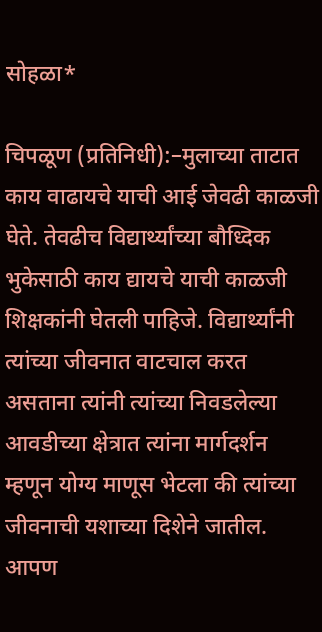सोहळा*

चिपळूण (प्रतिनिधी):–मुलाच्या ताटात काय वाढायचे याची आई जेवढी काळजी घेते. तेवढीच विद्यार्थ्यांच्या बौध्दिक भुकेसाठी काय द्यायचे याची काळजी शिक्षकांनी घेतली पाहिजे. विद्यार्थ्यांनी त्यांच्या जीवनात वाटचाल करत असताना त्यांनी त्यांच्या निवडलेल्या आवडीच्या क्षेत्रात त्यांना मार्गदर्शन म्हणून योग्य माणूस भेटला की त्यांच्या जीवनाची यशाच्या दिशेने जातील. आपण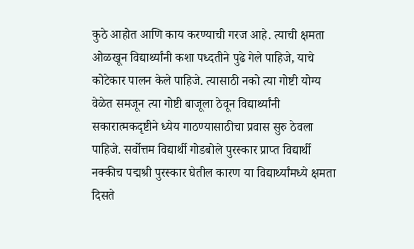कुठे आहोत आणि काय करण्याची गरज आहे. त्याची क्षमता ओळखून विद्यार्थ्यांनी कशा पध्दतीने पुढे गेले पाहिजे, याचे कोटेकार पालन केले पाहिजे. त्यासाठी नको त्या गोष्टी योग्य वेळेत समजून त्या गोष्टी बाजूला ठेवून विद्यार्थ्यांनी सकारात्मकदृष्टीने ध्येय गाठण्यासाठीचा प्रवास सुरु ठेवला पाहिजे. सर्वोत्तम विद्यार्थी गोडबोले पुरस्कार प्राप्त विद्यार्थी नक्कीच पद्मश्री पुरस्कार घेतील कारण या विद्यार्थ्यांमध्ये क्षमता दिसते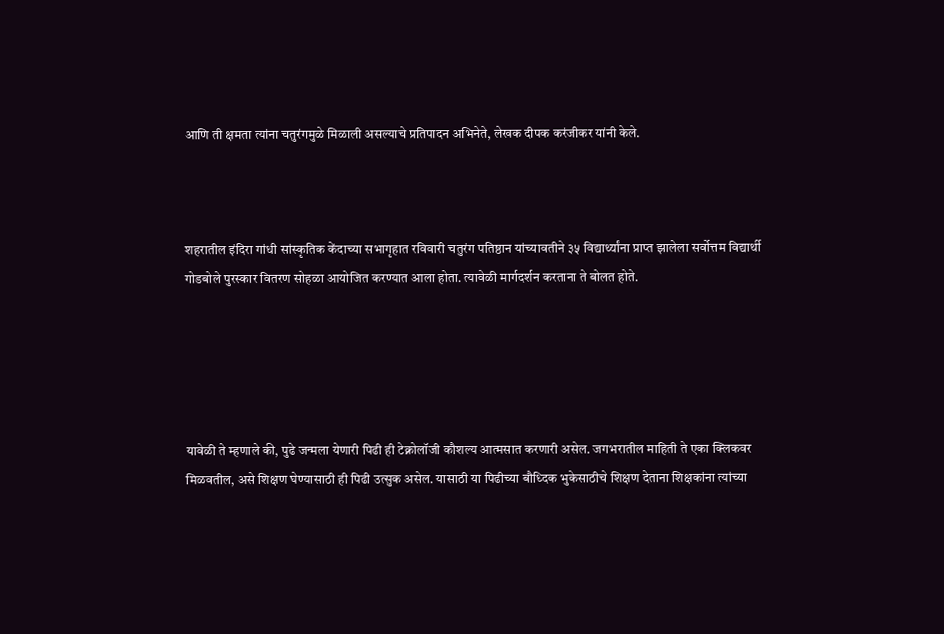आणि ती क्षमता त्यांना चतुरंगमुळे मिळाली असल्याचे प्रतिपादन अभिनेते, लेखक दीपक करंजीकर यांनी केले.



शहरातील इंदिरा गांधी सांस्कृतिक केंदाच्या सभागृहात रविवारी चतुरंग पतिष्ठान यांच्यावतीने ३५ विद्यार्थ्यांना प्राप्त झालेला सर्वोत्तम विद्यार्थी गोडबोले पुरस्कार वितरण सोहळा आयोजित करण्यात आला होता. त्यावेळी मार्गदर्शन करताना ते बोलत होते.





यावेळी ते म्हणाले की, पुढे जन्मला येणारी पिढी ही टेक्नोलॉजी कौशल्य आत्मसात करणारी असेल. जगभरातील माहिती ते एका क्लिकवर मिळवतील, असे शिक्षण घेण्यासाठी ही पिढी उत्सुक असेल. यासाठी या पिढीच्या बौध्दिक भुकेसाठीचे शिक्षण देताना शिक्षकांना त्यांच्या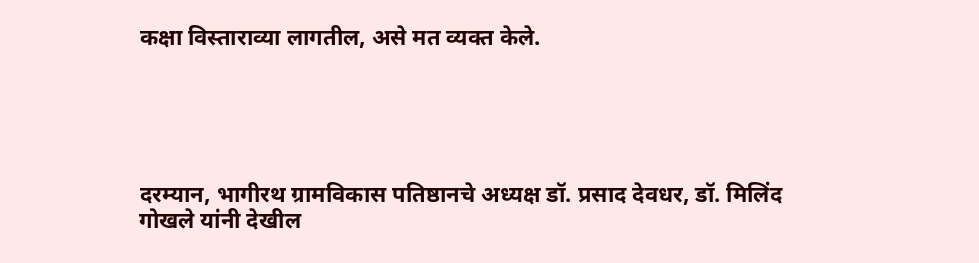कक्षा विस्ताराव्या लागतील, असे मत व्यक्त केले.





दरम्यान, भागीरथ ग्रामविकास पतिष्ठानचे अध्यक्ष डॉ. प्रसाद देवधर, डॉ. मिलिंद गोखले यांनी देखील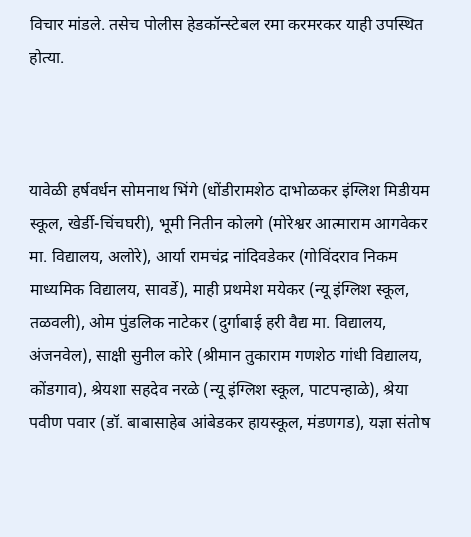विचार मांडले. तसेच पोलीस हेडकॉन्स्टेबल रमा करमरकर याही उपस्थित होत्या.



यावेळी हर्षवर्धन सोमनाथ भिंगे (धोंडीरामशेठ दाभोळकर इंग्लिश मिडीयम स्कूल, खेर्डी-चिंचघरी), भूमी नितीन कोलगे (मोरेश्वर आत्माराम आगवेकर मा. विद्यालय, अलोरे), आर्या रामचंद्र नांदिवडेकर (गोविंदराव निकम माध्यमिक विद्यालय, सावर्डे), माही प्रथमेश मयेकर (न्यू इंग्लिश स्कूल, तळवली), ओम पुंडलिक नाटेकर (दुर्गाबाई हरी वैद्य मा. विद्यालय, अंजनवेल), साक्षी सुनील कोरे (श्रीमान तुकाराम गणशेठ गांधी विद्यालय, कोंडगाव), श्रेयशा सहदेव नरळे (न्यू इंग्लिश स्कूल, पाटपन्हाळे), श्रेया पवीण पवार (डॉ. बाबासाहेब आंबेडकर हायस्कूल, मंडणगड), यज्ञा संतोष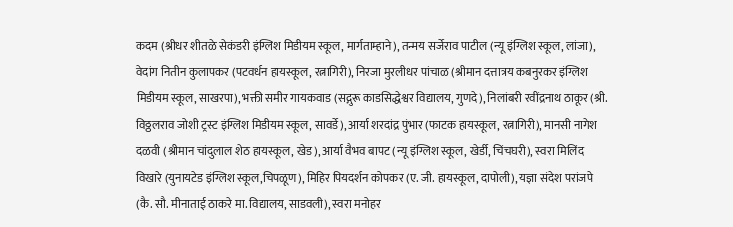कदम (श्रीधर शीतळे सेकंडरी इंग्लिश मिडीयम स्कूल, मार्गताम्हाने), तन्मय सर्जेराव पाटील (न्यू इंग्लिश स्कूल, लांजा), वेदांग नितीन कुलापकर (पटवर्धन हायस्कूल, रत्नागिरी), निरजा मुरलीधर पांचाळ (श्रीमान दत्तात्रय कबनुरकर इंग्लिश मिडीयम स्कूल, साखरपा), भक्ती समीर गायकवाड (सद्गुरू काडसिद्धेश्वर विद्यालय, गुणदे), निलांबरी रवींद्रनाथ ठाकूर (श्री. विठ्ठलराव जोशी ट्रस्ट इंग्लिश मिडीयम स्कूल, सावर्डे), आर्या शरदांद्र पुंभार (फाटक हायस्कूल, रत्नागिरी), मानसी नागेश दळवी (श्रीमान चांदुलाल शेठ हायस्कूल, खेड), आर्या वैभव बापट (न्यू इंग्लिश स्कूल, खेर्डी, चिंचघरी), स्वरा मिलिंद विखारे (युनायटेड इंग्लिश स्कूल,चिपळूण), मिहिर पियदर्शन कोपकर (ए. जी. हायस्कूल, दापोली), यज्ञा संदेश परांजपे (कै. सौ. मीनाताई ठाकरे मा. विद्यालय, साडवली), स्वरा मनोहर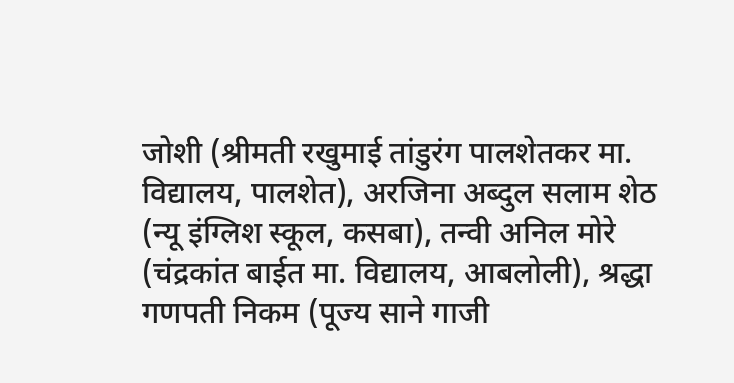जोशी (श्रीमती रखुमाई तांडुरंग पालशेतकर मा. विद्यालय, पालशेत), अरजिना अब्दुल सलाम शेठ (न्यू इंग्लिश स्कूल, कसबा), तन्वी अनिल मोरे (चंद्रकांत बाईत मा. विद्यालय, आबलोली), श्रद्धा गणपती निकम (पूज्य साने गाजी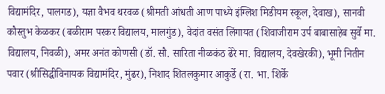विद्यामंदिर, पालगड), यज्ञा वैभव थरवळ (श्रीमती आंधती आण पाध्ये इंग्लिश मिडीयम स्कूल, देवाख), सानवी कौस्तुभ केळकर (बळीराम परकर विद्यालय, मालगुंड), वेदांत वसंत लिंगायत (शिवाजीराम उर्प बाबासाहेब सुर्वे मा. विद्यालय, निवळी), अमर अनंत कोणसी (डॉ. सौ. सारिता नीळकंठ ढेरे मा. विद्यालय, देवखेरकी), भूमी नितीन पवार (श्रीसिद्धीविनायक विद्यामंदिर, मुंढर), निशाद शितलकुमार आकुर्डे (रा. भा. शिर्के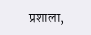प्रशाला,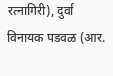रत्नागिरी), दुर्वा विनायक पडवळ (आर.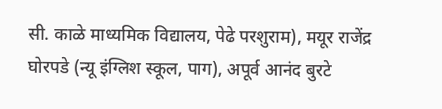सी. काळे माध्यमिक विद्यालय, पेढे परशुराम), मयूर राजेंद्र घोरपडे (न्यू इंग्लिश स्कूल, पाग), अपूर्व आनंद बुरटे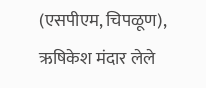(एसपीएम, चिपळूण), ऋषिकेश मंदार लेले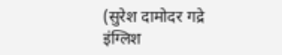(सुरेश दामोदर गद्रे इंग्लिश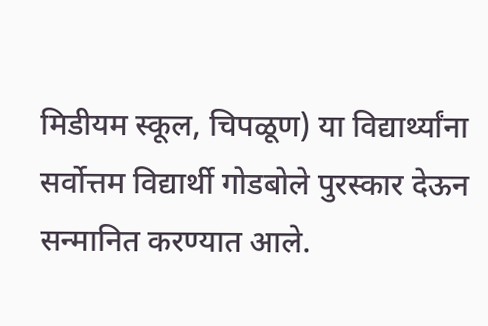मिडीयम स्कूल, चिपळूण) या विद्यार्थ्यांना सर्वोत्तम विद्यार्थी गोडबोले पुरस्कार देऊन सन्मानित करण्यात आले.